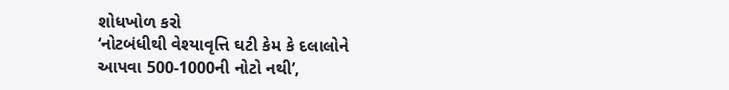શોધખોળ કરો
‘નોટબંધીથી વેશ્યાવૃત્તિ ઘટી કેમ કે દલાલોને આપવા 500-1000ની નોટો નથી’,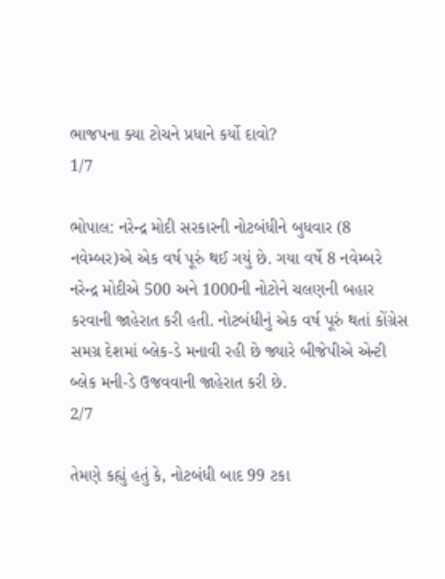ભાજપના ક્યા ટોચને પ્રધાને કર્યો દાવો?
1/7

ભોપાલ: નરેન્દ્ર મોદી સરકારની નોટબંધીને બુધવાર (8 નવેમ્બર)એ એક વર્ષ પૂરું થઈ ગયું છે. ગયા વર્ષે 8 નવેમ્બરે નરેન્દ્ર મોદીએ 500 અને 1000ની નોટોને ચલણની બહાર કરવાની જાહેરાત કરી હતી. નોટબંધીનું એક વર્ષ પૂરું થતાં કોંગ્રેસ સમગ્ર દેશમાં બ્લેક-ડે મનાવી રહી છે જ્યારે બીજેપીએ એન્ટી બ્લેક મની-ડે ઉજવવાની જાહેરાત કરી છે.
2/7

તેમણે કહ્યું હતું કે, નોટબંધી બાદ 99 ટકા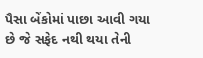પૈસા બેંકોમાં પાછા આવી ગયા છે જે સફેદ નથી થયા તેની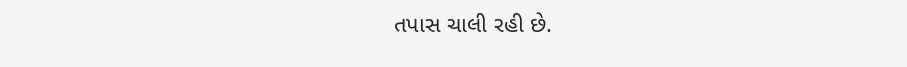તપાસ ચાલી રહી છે.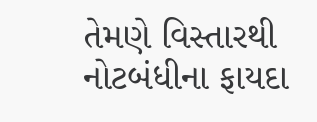તેમણે વિસ્તારથી નોટબંધીના ફાયદા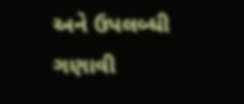અને ઉપલબ્ધી ગણાવી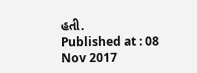હતી.
Published at : 08 Nov 2017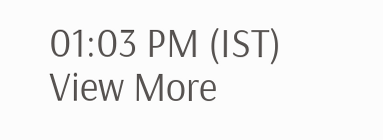01:03 PM (IST)
View More